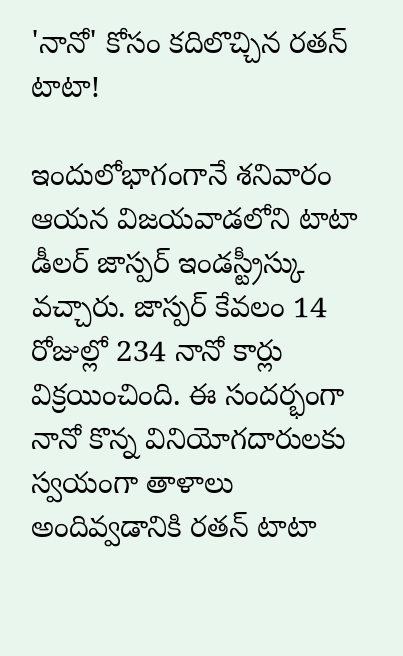'నానో' కోసం కదిలొచ్చిన రతన్ టాటా!

ఇందులోభాగంగానే శనివారం ఆయన విజయవాడలోని టాటా డీలర్ జాస్పర్ ఇండస్ట్రీస్కు వచ్చారు. జాస్పర్ కేవలం 14 రోజుల్లో 234 నానో కార్లు విక్రయించింది. ఈ సందర్భంగా నానో కొన్న వినియోగదారులకు స్వయంగా తాళాలు అందివ్వడానికి రతన్ టాటా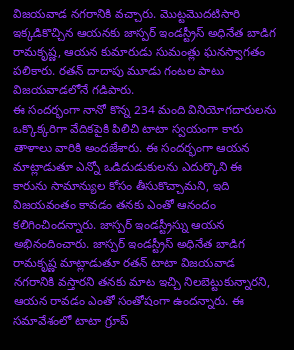విజయవాడ నగరానికి వచ్చారు. మొట్టమొదటిసారి ఇక్కడికొచ్చిన ఆయనకు జాస్పర్ ఇండస్ట్రీస్ అధినేత బాడిగ రామకృష్ణ, ఆయన కుమారుడు సుమంత్లు ఘనస్వాగతం పలికారు. రతన్ దాదాపు మూడు గంటల పాటు విజయవాడలోనే గడిపారు.
ఈ సందర్భంగా నానో కొన్న 234 మంది వినియోగదారులను ఒక్కొక్కరిగా వేదికపైకి పిలిచి టాటా స్వయంగా కారు తాళాలు వారికి అందజేశారు. ఈ సందర్భంగా ఆయన మాట్లాడుతూ ఎన్నో ఒడిదుడుకులను ఎదుర్కొని ఈ కారును సామాన్యుల కోసం తీసుకొచ్చామని, ఇది విజయవంతం కావడం తనకు ఎంతో ఆనందం కలిగించిందన్నారు. జాస్పర్ ఇండస్ట్రీస్ను ఆయన అభినందించారు. జాస్పర్ ఇండస్ట్రీస్ అధినేత బాడిగ రామకృష్ణ మాట్లాడుతూ రతన్ టాటా విజయవాడ నగరానికి వస్తారని తనకు మాట ఇచ్చి నిలబెట్టుకున్నారని, ఆయన రావడం ఎంతో సంతోషంగా ఉందన్నారు. ఈ సమావేశంలో టాటా గ్రూప్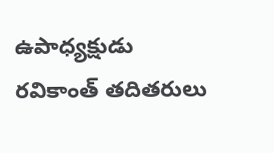ఉపాధ్యక్షుడు రవికాంత్ తదితరులు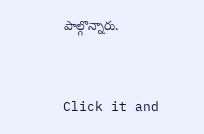పాల్గొన్నారు.


Click it and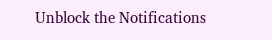Unblock the Notifications